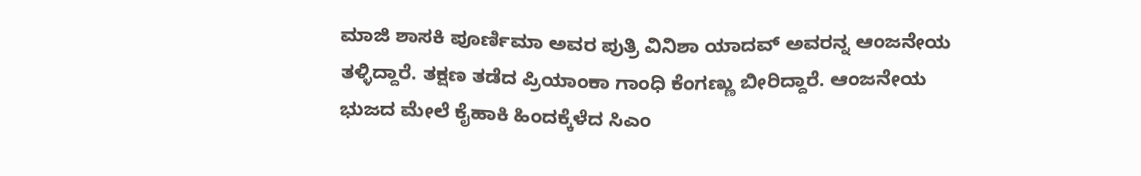ಮಾಜಿ ಶಾಸಕಿ ಪೂರ್ಣಿಮಾ ಅವರ ಪುತ್ರಿ ವಿನಿಶಾ ಯಾದವ್‌ ಅವರನ್ನ ಆಂಜನೇಯ ತಳ್ಳಿದ್ದಾರೆ. ತಕ್ಷಣ ತಡೆದ ಪ್ರಿಯಾಂಕಾ ಗಾಂಧಿ ಕೆಂಗಣ್ಣು ಬೀರಿದ್ದಾರೆ. ಆಂಜನೇಯ ಭುಜದ ಮೇಲೆ ಕೈಹಾಕಿ ಹಿಂದಕ್ಕೆಳೆದ ಸಿಎಂ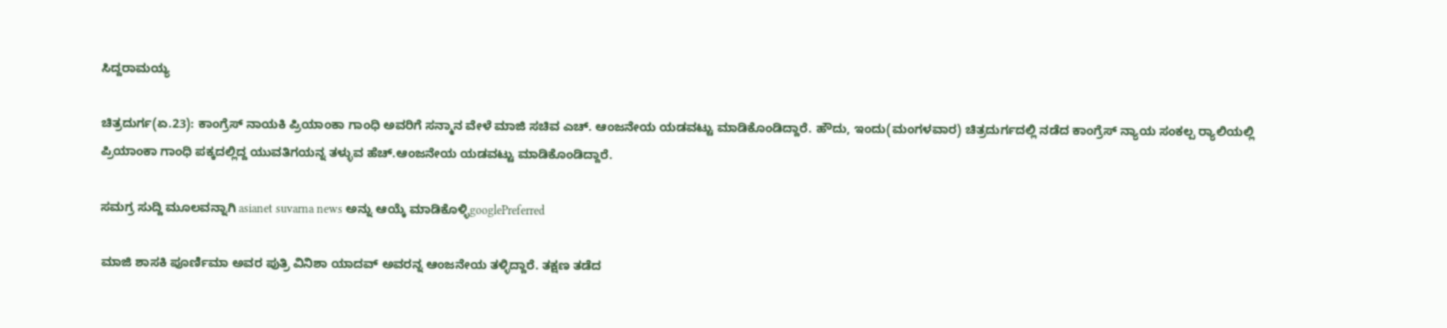ಸಿದ್ದರಾಮಯ್ಯ

ಚಿತ್ರದುರ್ಗ(ಏ.23): ಕಾಂಗ್ರೆಸ್‌ ನಾಯಕಿ ಪ್ರಿಯಾಂಕಾ ಗಾಂಧಿ ಅವರಿಗೆ ಸನ್ಮಾನ ವೇಳೆ ಮಾಜಿ ಸಚಿವ ಎಚ್‌. ಆಂಜನೇಯ ಯಡವಟ್ಟು ಮಾಡಿಕೊಂಡಿದ್ದಾರೆ. ಹೌದು, ಇಂದು(ಮಂಗಳವಾರ) ಚಿತ್ರದುರ್ಗದಲ್ಲಿ‌ ನಡೆದ ಕಾಂಗ್ರೆಸ್ ನ್ಯಾಯ ಸಂಕಲ್ಪ ರ್‍ಯಾಲಿಯಲ್ಲಿ ಪ್ರಿಯಾಂಕಾ ಗಾಂಧಿ ಪಕ್ಕದಲ್ಲಿದ್ದ ಯುವತಿಗಯನ್ನ ತಳ್ಳುವ ಹೆಚ್.ಆಂಜನೇಯ ಯಡವಟ್ಟು ಮಾಡಿಕೊಂಡಿದ್ದಾರೆ.

ಸಮಗ್ರ ಸುದ್ದಿ ಮೂಲವನ್ನಾಗಿ asianet suvarna news ಅನ್ನು ಆಯ್ಕೆ ಮಾಡಿಕೊಳ್ಳಿgooglePreferred

ಮಾಜಿ ಶಾಸಕಿ ಪೂರ್ಣಿಮಾ ಅವರ ಪುತ್ರಿ ವಿನಿಶಾ ಯಾದವ್‌ ಅವರನ್ನ ಆಂಜನೇಯ ತಳ್ಳಿದ್ದಾರೆ. ತಕ್ಷಣ ತಡೆದ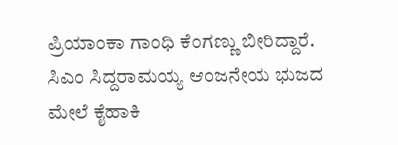ಪ್ರಿಯಾಂಕಾ ಗಾಂಧಿ ಕೆಂಗಣ್ಣು ಬೀರಿದ್ದಾರೆ. ಸಿಎಂ ಸಿದ್ದರಾಮಯ್ಯ ಆಂಜನೇಯ ಭುಜದ ಮೇಲೆ ಕೈಹಾಕಿ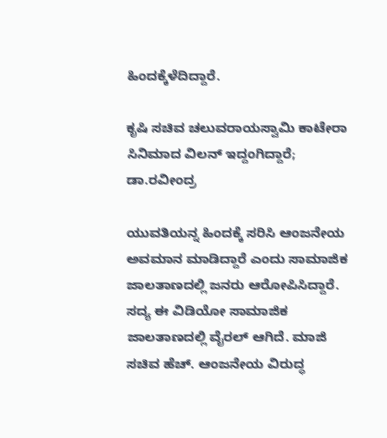ಹಿಂದಕ್ಕೆಳೆದಿದ್ದಾರೆ.

ಕೃಷಿ ಸಚಿವ ಚಲುವರಾಯಸ್ವಾಮಿ ಕಾಟೇರಾ ಸಿನಿಮಾದ ವಿಲನ್ ಇದ್ದಂಗಿದ್ದಾರೆ; ಡಾ.ರವೀಂದ್ರ

ಯುವತಿಯನ್ನ ಹಿಂದಕ್ಕೆ ಸರಿಸಿ ಆಂಜನೇಯ ಅವಮಾನ ಮಾಡಿದ್ದಾರೆ ಎಂದು ಸಾಮಾಜಿಕ ಜಾಲತಾಣದಲ್ಲಿ ಜನರು ಆರೋಪಿಸಿದ್ದಾರೆ. ಸದ್ಯ ಈ ವಿಡಿಯೋ ಸಾಮಾಜಿಕ ಜಾಲತಾಣದಲ್ಲಿ ವೈರಲ್ ಆಗಿದೆ. ಮಾಜಿ ಸಚಿವ ಹೆಚ್. ಆಂಜನೇಯ ವಿರುದ್ಧ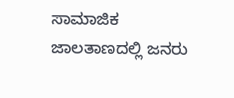ಸಾಮಾಜಿಕ ಜಾಲತಾಣದಲ್ಲಿ ಜನರು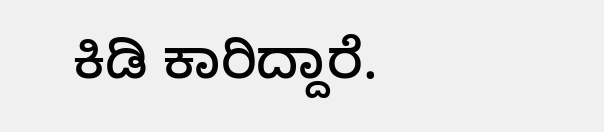ಕಿಡಿ ಕಾರಿದ್ದಾರೆ.